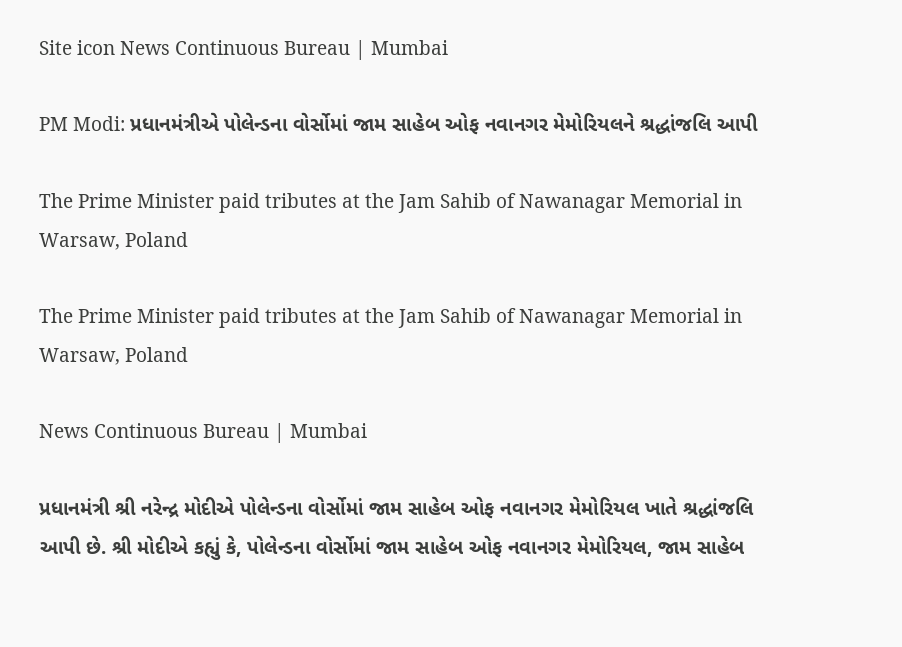Site icon News Continuous Bureau | Mumbai

PM Modi: પ્રધાનમંત્રીએ પોલેન્ડના વોર્સોમાં જામ સાહેબ ઓફ નવાનગર મેમોરિયલને શ્રદ્ધાંજલિ આપી

The Prime Minister paid tributes at the Jam Sahib of Nawanagar Memorial in Warsaw, Poland

The Prime Minister paid tributes at the Jam Sahib of Nawanagar Memorial in Warsaw, Poland

News Continuous Bureau | Mumbai

પ્રધાનમંત્રી શ્રી નરેન્દ્ર મોદીએ પોલેન્ડના વોર્સોમાં જામ સાહેબ ઓફ નવાનગર મેમોરિયલ ખાતે શ્રદ્ધાંજલિ આપી છે. શ્રી મોદીએ કહ્યું કે, પોલેન્ડના વોર્સોમાં જામ સાહેબ ઓફ નવાનગર મેમોરિયલ, જામ સાહેબ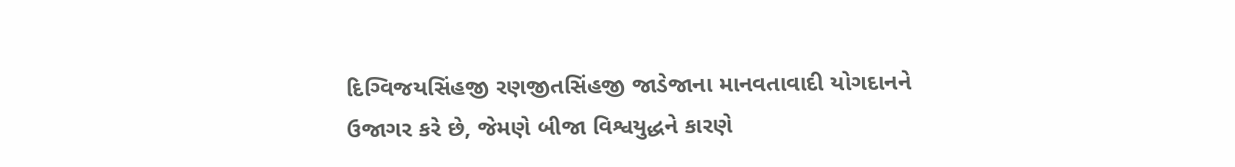દિગ્વિજયસિંહજી રણજીતસિંહજી જાડેજાના માનવતાવાદી યોગદાનને ઉજાગર કરે છે, જેમણે બીજા વિશ્વયુદ્ધને કારણે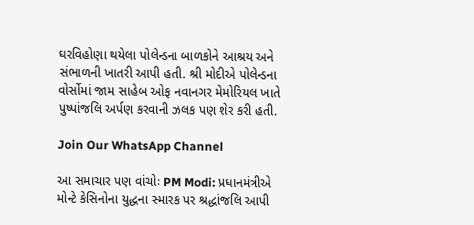ઘરવિહોણા થયેલા પોલેન્ડના બાળકોને આશ્રય અને સંભાળની ખાતરી આપી હતી. શ્રી મોદીએ પોલેન્ડના વોર્સોમાં જામ સાહેબ ઓફ નવાનગર મેમોરિયલ ખાતે પુષ્પાંજલિ અર્પણ કરવાની ઝલક પણ શેર કરી હતી.

Join Our WhatsApp Channel

આ સમાચાર પણ વાંચોઃ PM Modi: પ્રધાનમંત્રીએ મોન્ટે કેસિનોના યુદ્ધના સ્મારક પર શ્રદ્ધાંજલિ આપી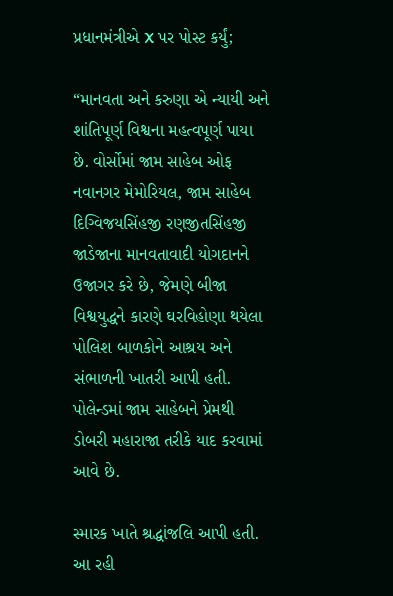પ્રધાનમંત્રીએ X પર પોસ્ટ કર્યું;

“માનવતા અને કરુણા એ ન્યાયી અને શાંતિપૂર્ણ વિશ્વના મહત્વપૂર્ણ પાયા છે. વોર્સોમાં જામ સાહેબ ઓફ નવાનગર મેમોરિયલ, જામ સાહેબ દિગ્વિજયસિંહજી રણજીતસિંહજી જાડેજાના માનવતાવાદી યોગદાનને ઉજાગર કરે છે, જેમણે બીજા વિશ્વયુદ્ધને કારણે ઘરવિહોણા થયેલા પોલિશ બાળકોને આશ્રય અને સંભાળની ખાતરી આપી હતી. પોલેન્ડમાં જામ સાહેબને પ્રેમથી ડોબરી મહારાજા તરીકે યાદ કરવામાં આવે છે.

સ્મારક ખાતે શ્રદ્ધાંજલિ આપી હતી. આ રહી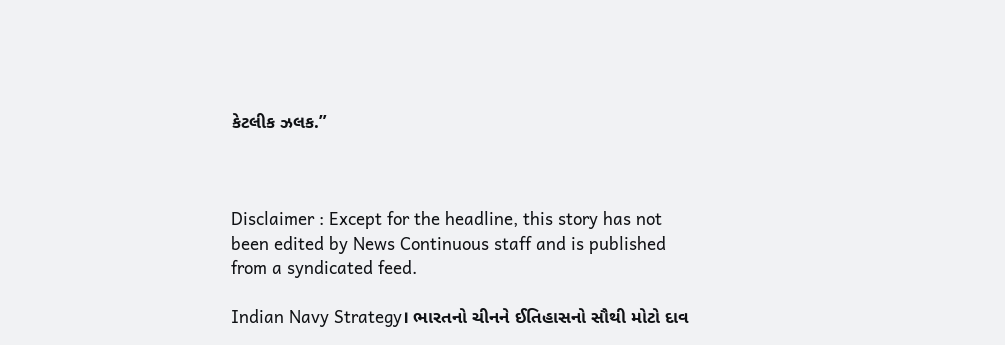કેટલીક ઝલક.”



Disclaimer : Except for the headline, this story has not been edited by News Continuous staff and is published from a syndicated feed.

Indian Navy Strategy। ભારતનો ચીનને ઈતિહાસનો સૌથી મોટો દાવ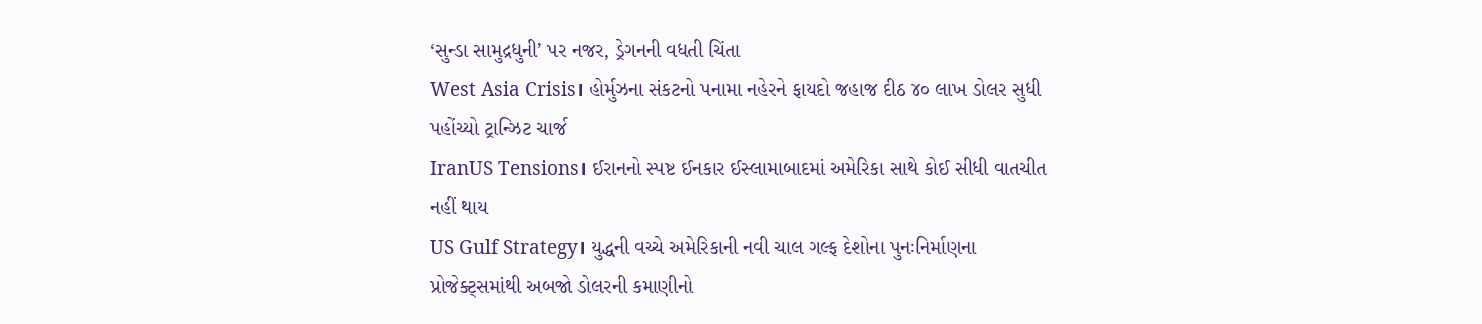‘સુન્ડા સામુદ્રધુની’ પર નજર, ડ્રેગનની વધતી ચિંતા
West Asia Crisis। હોર્મુઝના સંકટનો પનામા નહેરને ફાયદો જહાજ દીઠ ૪૦ લાખ ડોલર સુધી પહોંચ્યો ટ્રાન્ઝિટ ચાર્જ
IranUS Tensions। ઈરાનનો સ્પષ્ટ ઈનકાર ઈસ્લામાબાદમાં અમેરિકા સાથે કોઈ સીધી વાતચીત નહીં થાય
US Gulf Strategy। યુદ્ધની વચ્ચે અમેરિકાની નવી ચાલ ગલ્ફ દેશોના પુનઃનિર્માણના પ્રોજેક્ટ્સમાંથી અબજો ડોલરની કમાણીનો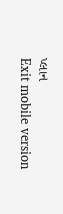પ્લાન
Exit mobile version